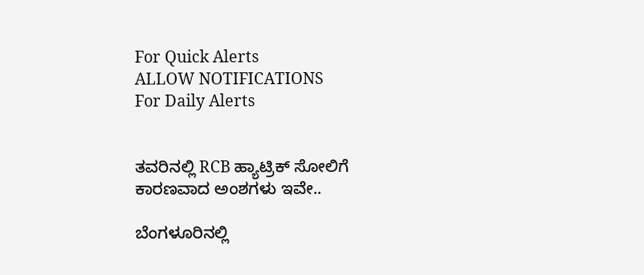For Quick Alerts
ALLOW NOTIFICATIONS
For Daily Alerts


ತವರಿನಲ್ಲಿ RCB ಹ್ಯಾಟ್ರಿಕ್‌ ಸೋಲಿಗೆ ಕಾರಣವಾದ ಅಂಶಗಳು ಇವೇ..

ಬೆಂಗಳೂರಿನಲ್ಲಿ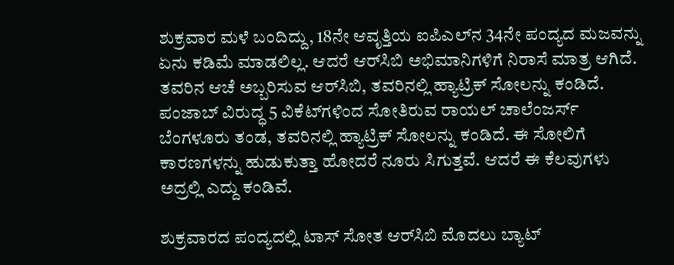ಶುಕ್ರವಾರ ಮಳೆ ಬಂದಿದ್ದು, 18ನೇ ಆವೃತ್ತಿಯ ಐಪಿಎಲ್‌ನ 34ನೇ ಪಂದ್ಯದ ಮಜವನ್ನು ಏನು ಕಡಿಮೆ ಮಾಡಲಿಲ್ಲ. ಆದರೆ ಆರ್‌ಸಿಬಿ ಅಭಿಮಾನಿಗಳಿಗೆ ನಿರಾಸೆ ಮಾತ್ರ ಆಗಿದೆ. ತವರಿನ ಆಚೆ ಅಬ್ಬರಿಸುವ ಆರ್‌ಸಿಬಿ, ತವರಿನಲ್ಲಿ ಹ್ಯಾಟ್ರಿಕ್‌ ಸೋಲನ್ನು ಕಂಡಿದೆ. ಪಂಜಾಬ್‌ ವಿರುದ್ಧ 5 ವಿಕೆಟ್‌ಗಳಿಂದ ಸೋತಿರುವ ರಾಯಲ್‌ ಚಾಲೆಂಜರ್ಸ್‌ ಬೆಂಗಳೂರು ತಂಡ, ತವರಿನಲ್ಲಿ ಹ್ಯಾಟ್ರಿಕ್‌ ಸೋಲನ್ನು ಕಂಡಿದೆ. ಈ ಸೋಲಿಗೆ ಕಾರಣಗಳನ್ನು ಹುಡುಕುತ್ತಾ ಹೋದರೆ ನೂರು ಸಿಗುತ್ತವೆ. ಆದರೆ ಈ ಕೆಲವುಗಳು ಅದ್ರಲ್ಲಿ ಎದ್ದು ಕಂಡಿವೆ.

ಶುಕ್ರವಾರದ ಪಂದ್ಯದಲ್ಲಿ ಟಾಸ್ ಸೋತ ಆರ್‌ಸಿಬಿ ಮೊದಲು ಬ್ಯಾಟ್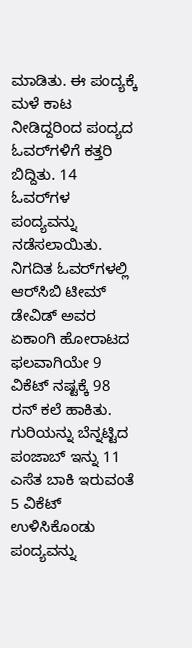ಮಾಡಿತು. ಈ ಪಂದ್ಯಕ್ಕೆ ಮಳೆ ಕಾಟ ನೀಡಿದ್ದರಿಂದ ಪಂದ್ಯದ ಓವರ್‌ಗಳಿಗೆ ಕತ್ತರಿ ಬಿದ್ದಿತು. 14 ಓವರ್‌ಗಳ ಪಂದ್ಯವನ್ನು ನಡೆಸಲಾಯಿತು. ನಿಗದಿತ ಓವರ್‌ಗಳಲ್ಲಿ ಆರ್‌ಸಿಬಿ ಟೀಮ್ ಡೇವಿಡ್‌ ಅವರ ಏಕಾಂಗಿ ಹೋರಾಟದ ಫಲವಾಗಿಯೇ 9 ವಿಕೆಟ್‌ ನಷ್ಟಕ್ಕೆ 98 ರನ್‌ ಕಲೆ ಹಾಕಿತು. ಗುರಿಯನ್ನು ಬೆನ್ನಟ್ಟಿದ ಪಂಜಾಬ್ ಇನ್ನು 11 ಎಸೆತ ಬಾಕಿ ಇರುವಂತೆ 5 ವಿಕೆಟ್ ಉಳಿಸಿಕೊಂಡು ಪಂದ್ಯವನ್ನು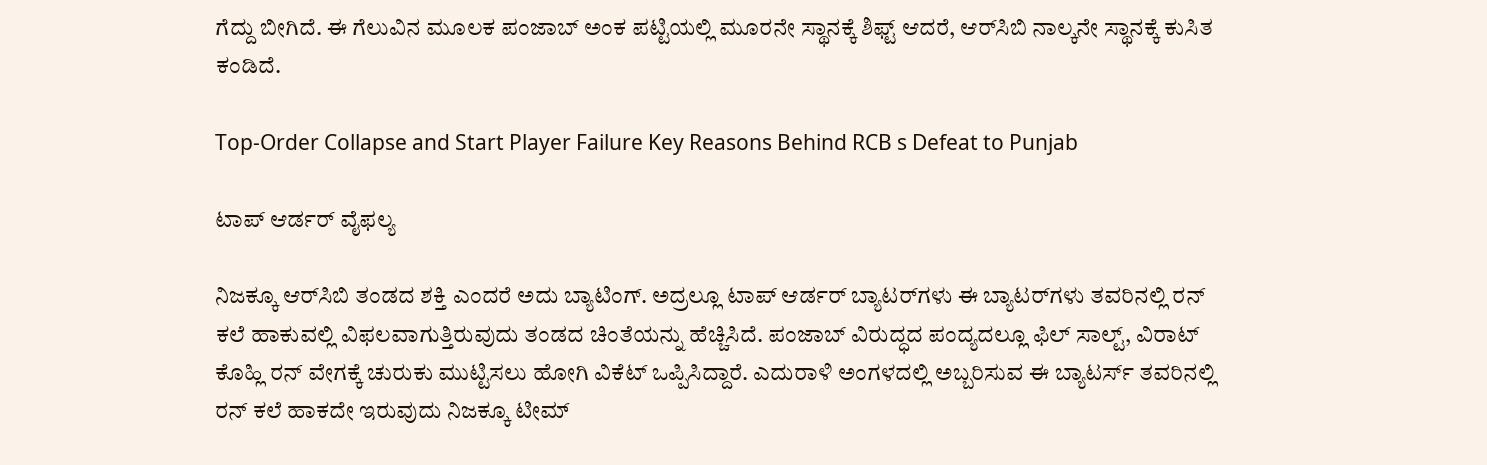ಗೆದ್ದು ಬೀಗಿದೆ. ಈ ಗೆಲುವಿನ ಮೂಲಕ ಪಂಜಾಬ್‌ ಅಂಕ ಪಟ್ಟಿಯಲ್ಲಿ ಮೂರನೇ ಸ್ಥಾನಕ್ಕೆ ಶಿಫ್ಟ್ ಆದರೆ, ಆರ್‌ಸಿಬಿ ನಾಲ್ಕನೇ ಸ್ಥಾನಕ್ಕೆ ಕುಸಿತ ಕಂಡಿದೆ.

Top-Order Collapse and Start Player Failure Key Reasons Behind RCB s Defeat to Punjab

ಟಾಪ್ ಆರ್ಡರ್ ವೈಫಲ್ಯ

ನಿಜಕ್ಕೂ ಆರ್‌ಸಿಬಿ ತಂಡದ ಶಕ್ತಿ ಎಂದರೆ ಅದು ಬ್ಯಾಟಿಂಗ್. ಅದ್ರಲ್ಲೂ ಟಾಪ್‌ ಆರ್ಡರ್‌ ಬ್ಯಾಟರ್‌ಗಳು ಈ ಬ್ಯಾಟರ್‌ಗಳು ತವರಿನಲ್ಲಿ ರನ್‌ ಕಲೆ ಹಾಕುವಲ್ಲಿ ವಿಫಲವಾಗುತ್ತಿರುವುದು ತಂಡದ ಚಿಂತೆಯನ್ನು ಹೆಚ್ಚಿಸಿದೆ. ಪಂಜಾಬ್‌ ವಿರುದ್ಧದ ಪಂದ್ಯದಲ್ಲೂ ಫಿಲ್ ಸಾಲ್ಟ್, ವಿರಾಟ್ ಕೊಹ್ಲಿ ರನ್‌ ವೇಗಕ್ಕೆ ಚುರುಕು ಮುಟ್ಟಿಸಲು ಹೋಗಿ ವಿಕೆಟ್‌ ಒಪ್ಪಿಸಿದ್ದಾರೆ. ಎದುರಾಳಿ ಅಂಗಳದಲ್ಲಿ ಅಬ್ಬರಿಸುವ ಈ ಬ್ಯಾಟರ್ಸ್‌ ತವರಿನಲ್ಲಿ ರನ್ ಕಲೆ ಹಾಕದೇ ಇರುವುದು ನಿಜಕ್ಕೂ ಟೀಮ್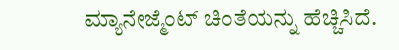ಮ್ಯಾನೇಜ್ಮೆಂಟ್‌ ಚಿಂತೆಯನ್ನು ಹೆಚ್ಚಿಸಿದೆ.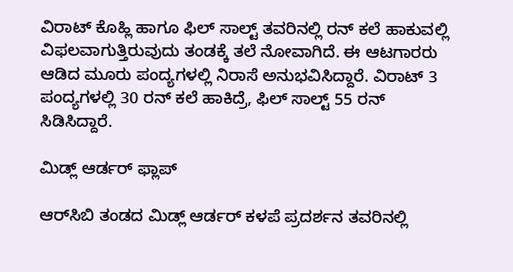ವಿರಾಟ್‌ ಕೊಹ್ಲಿ ಹಾಗೂ ಫಿಲ್ ಸಾಲ್ಟ್‌ ತವರಿನಲ್ಲಿ ರನ್ ಕಲೆ ಹಾಕುವಲ್ಲಿ ವಿಫಲವಾಗುತ್ತಿರುವುದು ತಂಡಕ್ಕೆ ತಲೆ ನೋವಾಗಿದೆ. ಈ ಆಟಗಾರರು ಆಡಿದ ಮೂರು ಪಂದ್ಯಗಳಲ್ಲಿ ನಿರಾಸೆ ಅನುಭವಿಸಿದ್ದಾರೆ. ವಿರಾಟ್ 3 ಪಂದ್ಯಗಳಲ್ಲಿ 30 ರನ್‌ ಕಲೆ ಹಾಕಿದ್ರೆ, ಫಿಲ್ ಸಾಲ್ಟ್‌ 55 ರನ್‌ ಸಿಡಿಸಿದ್ದಾರೆ.

ಮಿಡ್ಲ್‌ ಆರ್ಡರ್ ಫ್ಲಾಪ್

ಆರ್‌ಸಿಬಿ ತಂಡದ ಮಿಡ್ಲ್ ಆರ್ಡರ್ ಕಳಪೆ ಪ್ರದರ್ಶನ ತವರಿನಲ್ಲಿ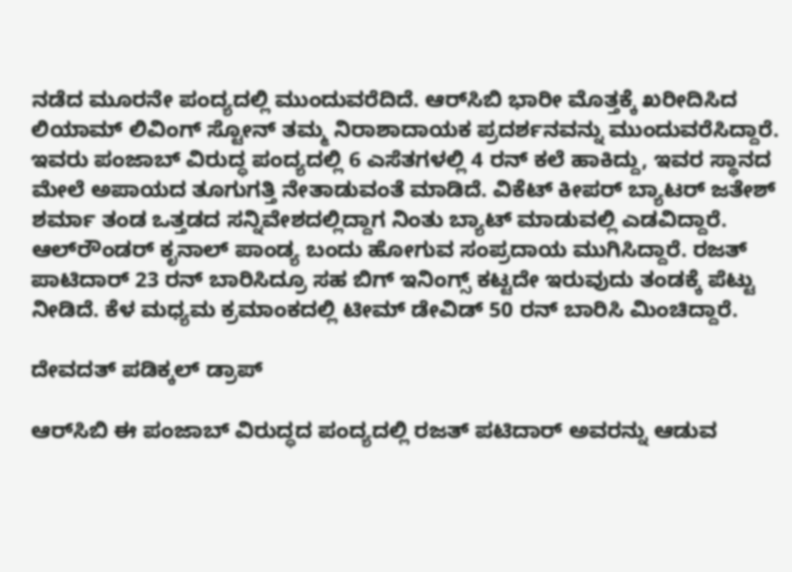ನಡೆದ ಮೂರನೇ ಪಂದ್ಯದಲ್ಲಿ ಮುಂದುವರೆದಿದೆ. ಆರ್‌ಸಿಬಿ ಭಾರೀ ಮೊತ್ತಕ್ಕೆ ಖರೀದಿಸಿದ ಲಿಯಾಮ್ ಲಿವಿಂಗ್‌ ಸ್ಟೋನ್ ತಮ್ಮ ನಿರಾಶಾದಾಯಕ ಪ್ರದರ್ಶನವನ್ನು ಮುಂದುವರೆಸಿದ್ದಾರೆ. ಇವರು ಪಂಜಾಬ್‌ ವಿರುದ್ಧ ಪಂದ್ಯದಲ್ಲಿ 6 ಎಸೆತಗಳಲ್ಲಿ 4 ರನ್‌ ಕಲೆ ಹಾಕಿದ್ದು, ಇವರ ಸ್ಥಾನದ ಮೇಲೆ ಅಪಾಯದ ತೂಗುಗತ್ತಿ ನೇತಾಡುವಂತೆ ಮಾಡಿದೆ. ವಿಕೆಟ್‌ ಕೀಪರ್ ಬ್ಯಾಟರ್‌ ಜತೇಶ್‌ ಶರ್ಮಾ ತಂಡ ಒತ್ತಡದ ಸನ್ನಿವೇಶದಲ್ಲಿದ್ದಾಗ ನಿಂತು ಬ್ಯಾಟ್ ಮಾಡುವಲ್ಲಿ ಎಡವಿದ್ದಾರೆ. ಆಲ್‌ರೌಂಡರ್ ಕೃನಾಲ್‌ ಪಾಂಡ್ಯ ಬಂದು ಹೋಗುವ ಸಂಪ್ರದಾಯ ಮುಗಿಸಿದ್ದಾರೆ. ರಜತ್ ಪಾಟಿದಾರ್‌ 23 ರನ್‌ ಬಾರಿಸಿದ್ರೂ ಸಹ ಬಿಗ್ ಇನಿಂಗ್ಸ್ ಕಟ್ಟದೇ ಇರುವುದು ತಂಡಕ್ಕೆ ಪೆಟ್ಟು ನೀಡಿದೆ. ಕೆಳ ಮಧ್ಯಮ ಕ್ರಮಾಂಕದಲ್ಲಿ ಟೀಮ್ ಡೇವಿಡ್‌ 50 ರನ್ ಬಾರಿಸಿ ಮಿಂಚಿದ್ದಾರೆ.

ದೇವದತ್ ಪಡಿಕ್ಕಲ್‌ ಡ್ರಾಪ್‌

ಆರ್‌ಸಿಬಿ ಈ ಪಂಜಾಬ್‌ ವಿರುದ್ಧದ ಪಂದ್ಯದಲ್ಲಿ ರಜತ್ ಪಟಿದಾರ್‌ ಅವರನ್ನು ಆಡುವ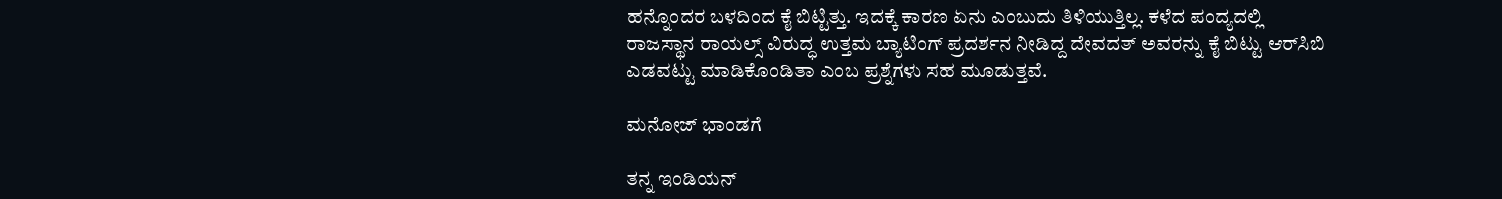ಹನ್ನೊಂದರ ಬಳದಿಂದ ಕೈ ಬಿಟ್ಟಿತ್ತು. ಇದಕ್ಕೆ ಕಾರಣ ಏನು ಎಂಬುದು ತಿಳಿಯುತ್ತಿಲ್ಲ. ಕಳೆದ ಪಂದ್ಯದಲ್ಲಿ ರಾಜಸ್ಥಾನ ರಾಯಲ್ಸ್ ವಿರುದ್ಧ ಉತ್ತಮ ಬ್ಯಾಟಿಂಗ್ ಪ್ರದರ್ಶನ ನೀಡಿದ್ದ ದೇವದತ್ ಅವರನ್ನು ಕೈ ಬಿಟ್ಟು ಆರ್‌ಸಿಬಿ ಎಡವಟ್ಟು ಮಾಡಿಕೊಂಡಿತಾ ಎಂಬ ಪ್ರಶ್ನೆಗಳು ಸಹ ಮೂಡುತ್ತವೆ.

ಮನೋಜ್ ಭಾಂಡಗೆ

ತನ್ನ ಇಂಡಿಯನ್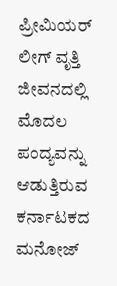ಪ್ರೀಮಿಯರ್ ಲೀಗ್ ವೃತ್ತಿ ಜೀವನದಲ್ಲಿ ಮೊದಲ ಪಂದ್ಯವನ್ನು ಆಡುತ್ತಿರುವ ಕರ್ನಾಟಕದ ಮನೋಜ್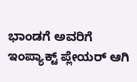ಭಾಂಡಗೆ ಅವರಿಗೆ ಇಂಪ್ಯಾಕ್ಟ್ ಪ್ಲೇಯರ್‌ ಆಗಿ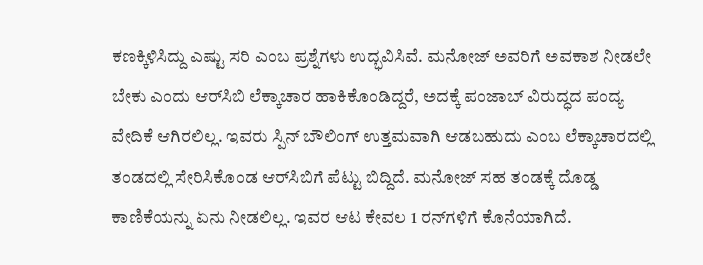ಕಣಕ್ಕಿಳಿಸಿದ್ದು ಎಷ್ಟು ಸರಿ ಎಂಬ ಪ್ರಶ್ನೆಗಳು ಉದ್ಭವಿಸಿವೆ. ಮನೋಜ್ ಅವರಿಗೆ ಅವಕಾಶ ನೀಡಲೇ ಬೇಕು ಎಂದು ಆರ್‌ಸಿಬಿ ಲೆಕ್ಕಾಚಾರ ಹಾಕಿಕೊಂಡಿದ್ದರೆ, ಅದಕ್ಕೆ ಪಂಜಾಬ್‌ ವಿರುದ್ಧದ ಪಂದ್ಯ ವೇದಿಕೆ ಆಗಿರಲಿಲ್ಲ. ಇವರು ಸ್ಪಿನ್ ಬೌಲಿಂಗ್ ಉತ್ತಮವಾಗಿ ಆಡಬಹುದು ಎಂಬ ಲೆಕ್ಕಾಚಾರದಲ್ಲಿ ತಂಡದಲ್ಲಿ ಸೇರಿಸಿಕೊಂಡ ಆರ್‌ಸಿಬಿಗೆ ಪೆಟ್ಟು ಬಿದ್ದಿದೆ. ಮನೋಜ್‌ ಸಹ ತಂಡಕ್ಕೆ ದೊಡ್ಡ ಕಾಣಿಕೆಯನ್ನು ಏನು ನೀಡಲಿಲ್ಲ. ಇವರ ಆಟ ಕೇವಲ 1 ರನ್‌ಗಳಿಗೆ ಕೊನೆಯಾಗಿದೆ.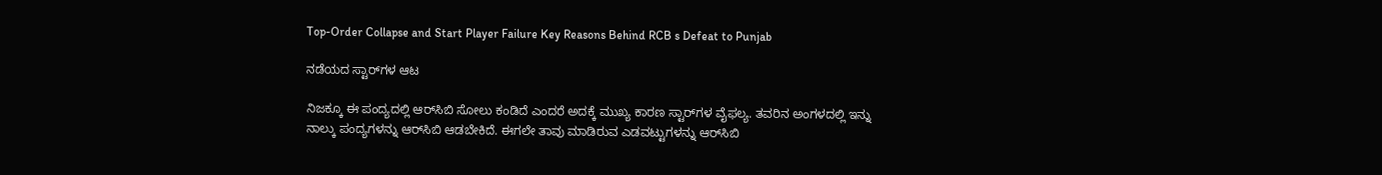Top-Order Collapse and Start Player Failure Key Reasons Behind RCB s Defeat to Punjab

ನಡೆಯದ ಸ್ಟಾರ್‌ಗಳ ಆಟ

ನಿಜಕ್ಕೂ ಈ ಪಂದ್ಯದಲ್ಲಿ ಆರ್‌ಸಿಬಿ ಸೋಲು ಕಂಡಿದೆ ಎಂದರೆ ಅದಕ್ಕೆ ಮುಖ್ಯ ಕಾರಣ ಸ್ಟಾರ್‌ಗಳ ವೈಫಲ್ಯ. ತವರಿನ ಅಂಗಳದಲ್ಲಿ ಇನ್ನು ನಾಲ್ಕು ಪಂದ್ಯಗಳನ್ನು ಆರ್‌ಸಿಬಿ ಆಡಬೇಕಿದೆ. ಈಗಲೇ ತಾವು ಮಾಡಿರುವ ಎಡವಟ್ಟುಗಳನ್ನು ಆರ್‌ಸಿಬಿ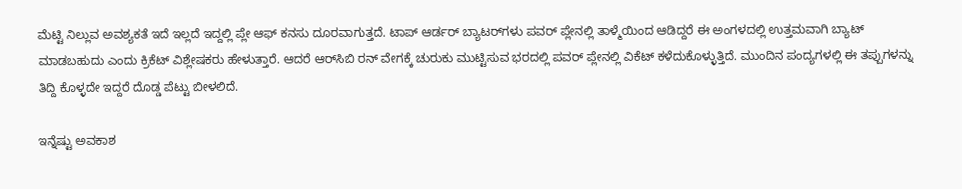ಮೆಟ್ಟಿ ನಿಲ್ಲುವ ಅವಶ್ಯಕತೆ ಇದೆ ಇಲ್ಲದೆ ಇದ್ದಲ್ಲಿ ಪ್ಲೇ ಆಫ್‌ ಕನಸು ದೂರವಾಗುತ್ತದೆ. ಟಾಪ್‌ ಆರ್ಡರ್‌ ಬ್ಯಾಟರ್‌ಗಳು ಪವರ್‌ ಪ್ಲೇನಲ್ಲಿ ತಾಳ್ಮೆಯಿಂದ ಆಡಿದ್ದರೆ ಈ ಅಂಗಳದಲ್ಲಿ ಉತ್ತಮವಾಗಿ ಬ್ಯಾಟ್ ಮಾಡಬಹುದು ಎಂದು ಕ್ರಿಕೆಟ್‌ ವಿಶ್ಲೇಷಕರು ಹೇಳುತ್ತಾರೆ. ಆದರೆ ಆರ್‌ಸಿಬಿ ರನ್‌ ವೇಗಕ್ಕೆ ಚುರುಕು ಮುಟ್ಟಿಸುವ ಭರದಲ್ಲಿ ಪವರ್‌ ಪ್ಲೇನಲ್ಲಿ ವಿಕೆಟ್‌ ಕಳೆದುಕೊಳ್ಳುತ್ತಿದೆ. ಮುಂದಿನ ಪಂದ್ಯಗಳಲ್ಲಿ ಈ ತಪ್ಪುಗಳನ್ನು ತಿದ್ದಿ ಕೊಳ್ಳದೇ ಇದ್ದರೆ ದೊಡ್ಡ ಪೆಟ್ಟು ಬೀಳಲಿದೆ.

ಇನ್ನೆಷ್ಟು ಅವಕಾಶ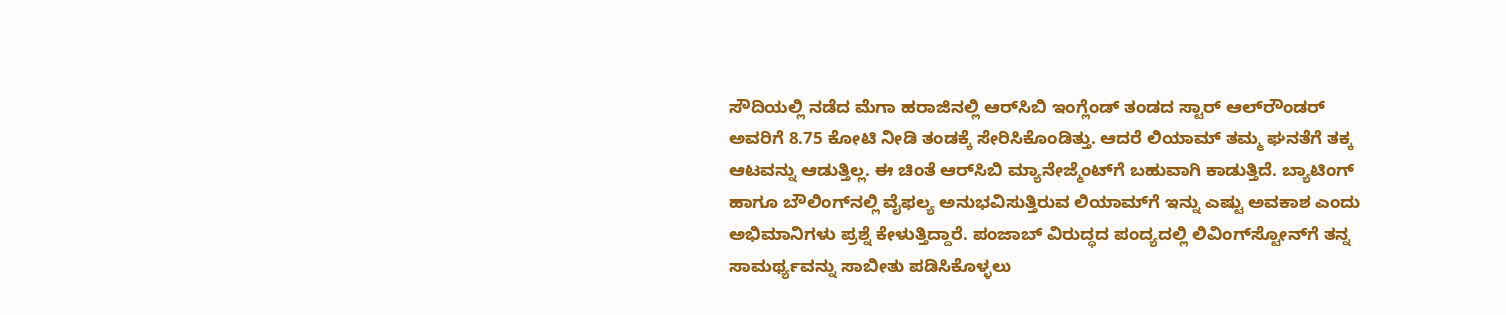ಸೌದಿಯಲ್ಲಿ ನಡೆದ ಮೆಗಾ ಹರಾಜಿನಲ್ಲಿ ಆರ್‌ಸಿಬಿ ಇಂಗ್ಲೆಂಡ್ ತಂಡದ ಸ್ಟಾರ್ ಆಲ್‌ರೌಂಡರ್‌ ಅವರಿಗೆ 8.75 ಕೋಟಿ ನೀಡಿ ತಂಡಕ್ಕೆ ಸೇರಿಸಿಕೊಂಡಿತ್ತು. ಆದರೆ ಲಿಯಾಮ್‌ ತಮ್ಮ ಘನತೆಗೆ ತಕ್ಕ ಆಟವನ್ನು ಆಡುತ್ತಿಲ್ಲ. ಈ ಚಿಂತೆ ಆರ್‌ಸಿಬಿ ಮ್ಯಾನೇಜ್ಮೆಂಟ್‌ಗೆ ಬಹುವಾಗಿ ಕಾಡುತ್ತಿದೆ. ಬ್ಯಾಟಿಂಗ್ ಹಾಗೂ ಬೌಲಿಂಗ್‌ನಲ್ಲಿ ವೈಫಲ್ಯ ಅನುಭವಿಸುತ್ತಿರುವ ಲಿಯಾಮ್‌ಗೆ ಇನ್ನು ಎಷ್ಟು ಅವಕಾಶ ಎಂದು ಅಭಿಮಾನಿಗಳು ಪ್ರಶ್ನೆ ಕೇಳುತ್ತಿದ್ದಾರೆ. ಪಂಜಾಬ್‌ ವಿರುದ್ಧದ ಪಂದ್ಯದಲ್ಲಿ ಲಿವಿಂಗ್‌ಸ್ಟೋನ್‌ಗೆ ತನ್ನ ಸಾಮರ್ಥ್ಯವನ್ನು ಸಾಬೀತು ಪಡಿಸಿಕೊಳ್ಳಲು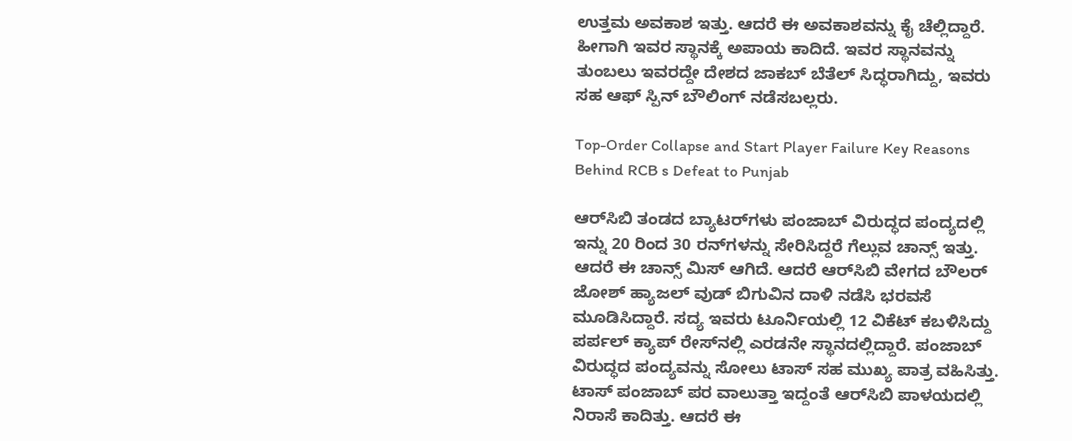ಉತ್ತಮ ಅವಕಾಶ ಇತ್ತು. ಆದರೆ ಈ ಅವಕಾಶವನ್ನು ಕೈ ಚೆಲ್ಲಿದ್ದಾರೆ. ಹೀಗಾಗಿ ಇವರ ಸ್ಥಾನಕ್ಕೆ ಅಪಾಯ ಕಾದಿದೆ. ಇವರ ಸ್ಥಾನವನ್ನು ತುಂಬಲು ಇವರದ್ದೇ ದೇಶದ ಜಾಕಬ್ ಬೆತೆಲ್‌ ಸಿದ್ಧರಾಗಿದ್ದು, ಇವರು ಸಹ ಆಫ್‌ ಸ್ಪಿನ್ ಬೌಲಿಂಗ್ ನಡೆಸಬಲ್ಲರು.

Top-Order Collapse and Start Player Failure Key Reasons Behind RCB s Defeat to Punjab

ಆರ್‌ಸಿಬಿ ತಂಡದ ಬ್ಯಾಟರ್‌ಗಳು ಪಂಜಾಬ್‌ ವಿರುದ್ಧದ ಪಂದ್ಯದಲ್ಲಿ ಇನ್ನು 20 ರಿಂದ 30 ರನ್‌ಗಳನ್ನು ಸೇರಿಸಿದ್ದರೆ ಗೆಲ್ಲುವ ಚಾನ್ಸ್ ಇತ್ತು. ಆದರೆ ಈ ಚಾನ್ಸ್‌ ಮಿಸ್‌ ಆಗಿದೆ. ಆದರೆ ಆರ್‌ಸಿಬಿ ವೇಗದ ಬೌಲರ್‌ ಜೋಶ್ ಹ್ಯಾಜಲ್‌ ವುಡ್‌ ಬಿಗುವಿನ ದಾಳಿ ನಡೆಸಿ ಭರವಸೆ ಮೂಡಿಸಿದ್ದಾರೆ. ಸದ್ಯ ಇವರು ಟೂರ್ನಿಯಲ್ಲಿ 12 ವಿಕೆಟ್‌ ಕಬಳಿಸಿದ್ದು ಪರ್ಪಲ್‌ ಕ್ಯಾಪ್‌ ರೇಸ್‌ನಲ್ಲಿ ಎರಡನೇ ಸ್ಥಾನದಲ್ಲಿದ್ದಾರೆ. ಪಂಜಾಬ್‌ ವಿರುದ್ಧದ ಪಂದ್ಯವನ್ನು ಸೋಲು ಟಾಸ್‌ ಸಹ ಮುಖ್ಯ ಪಾತ್ರ ವಹಿಸಿತ್ತು. ಟಾಸ್ ಪಂಜಾಬ್‌ ಪರ ವಾಲುತ್ತಾ ಇದ್ದಂತೆ ಆರ್‌ಸಿಬಿ ಪಾಳಯದಲ್ಲಿ ನಿರಾಸೆ ಕಾದಿತ್ತು. ಆದರೆ ಈ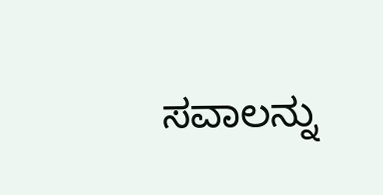ಸವಾಲನ್ನು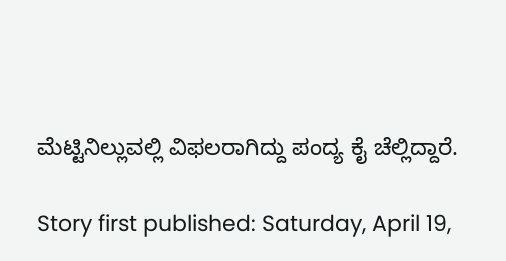ಮೆಟ್ಟಿನಿಲ್ಲುವಲ್ಲಿ ವಿಫಲರಾಗಿದ್ದು ಪಂದ್ಯ ಕೈ ಚೆಲ್ಲಿದ್ದಾರೆ.

Story first published: Saturday, April 19,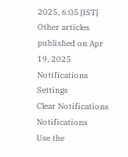2025, 6:05 [IST]
Other articles published on Apr 19, 2025
Notifications
Settings
Clear Notifications
Notifications
Use the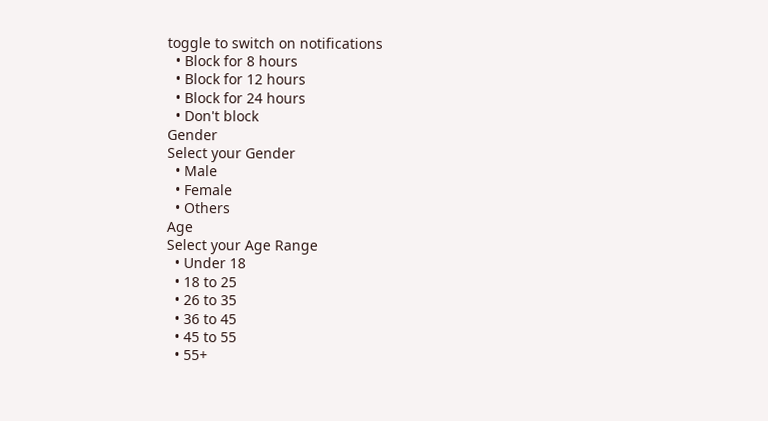toggle to switch on notifications
  • Block for 8 hours
  • Block for 12 hours
  • Block for 24 hours
  • Don't block
Gender
Select your Gender
  • Male
  • Female
  • Others
Age
Select your Age Range
  • Under 18
  • 18 to 25
  • 26 to 35
  • 36 to 45
  • 45 to 55
  • 55+